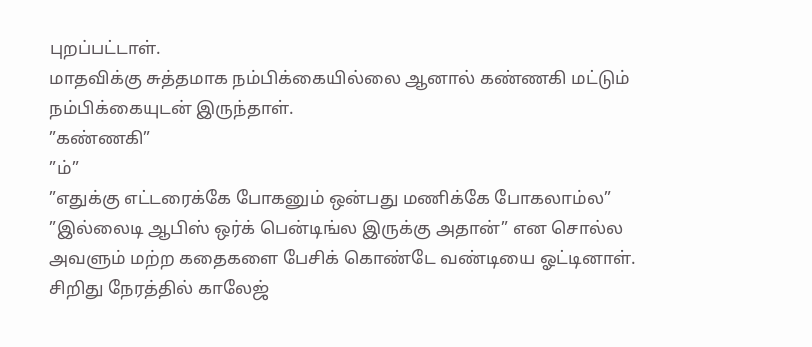புறப்பட்டாள்.
மாதவிக்கு சுத்தமாக நம்பிக்கையில்லை ஆனால் கண்ணகி மட்டும் நம்பிக்கையுடன் இருந்தாள்.
”கண்ணகி”
”ம்”
”எதுக்கு எட்டரைக்கே போகனும் ஒன்பது மணிக்கே போகலாம்ல”
”இல்லைடி ஆபிஸ் ஒர்க் பென்டிங்ல இருக்கு அதான்” என சொல்ல அவளும் மற்ற கதைகளை பேசிக் கொண்டே வண்டியை ஓட்டினாள். சிறிது நேரத்தில் காலேஜ்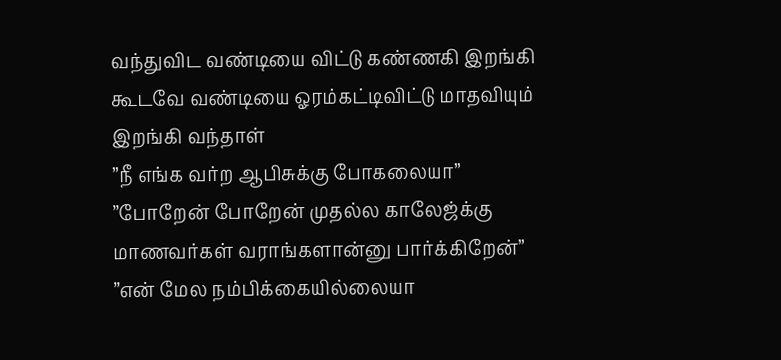வந்துவிட வண்டியை விட்டு கண்ணகி இறங்கி கூடவே வண்டியை ஓரம்கட்டிவிட்டு மாதவியும் இறங்கி வந்தாள்
”நீ எங்க வர்ற ஆபிசுக்கு போகலையா”
”போறேன் போறேன் முதல்ல காலேஜ்க்கு மாணவர்கள் வராங்களான்னு பார்க்கிறேன்”
”என் மேல நம்பிக்கையில்லையா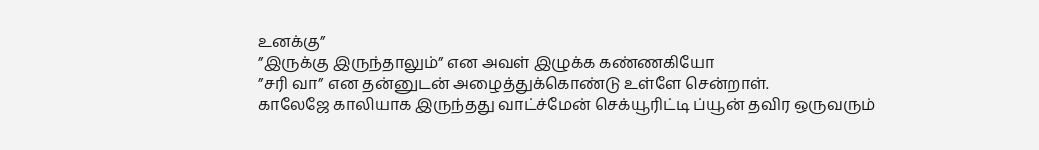உனக்கு”
”இருக்கு இருந்தாலும்” என அவள் இழுக்க கண்ணகியோ
”சரி வா” என தன்னுடன் அழைத்துக்கொண்டு உள்ளே சென்றாள்.
காலேஜே காலியாக இருந்தது வாட்ச்மேன் செக்யூரிட்டி ப்யூன் தவிர ஒருவரும்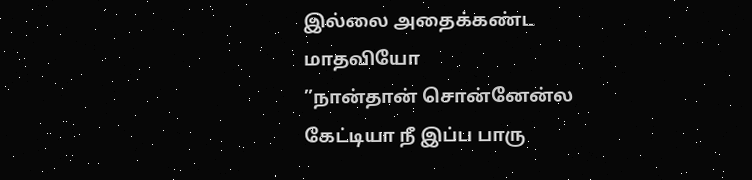இல்லை அதைக்கண்ட மாதவியோ
”நான்தான் சொன்னேன்ல கேட்டியா நீ இப்ப பாரு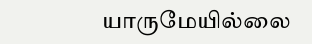யாருமேயில்லை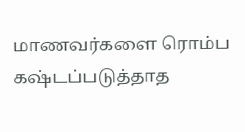மாணவர்களை ரொம்ப கஷ்டப்படுத்தாத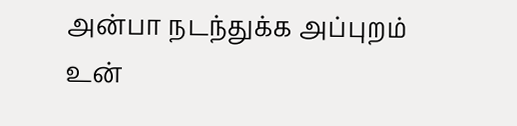அன்பா நடந்துக்க அப்புறம் உன்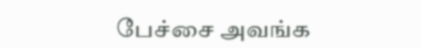பேச்சை அவங்க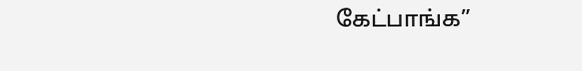கேட்பாங்க”